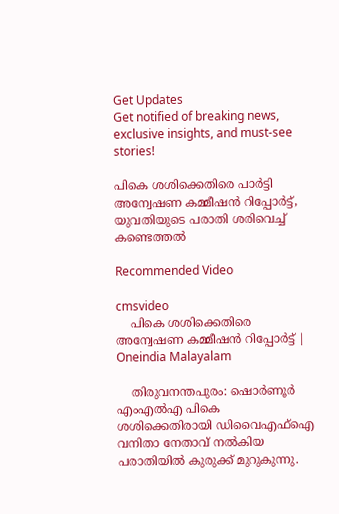Get Updates
Get notified of breaking news, exclusive insights, and must-see stories!

പികെ ശശിക്കെതിരെ പാർട്ടി അന്വേഷണ കമ്മീഷൻ റിപ്പോർട്ട്, യുവതിയുടെ പരാതി ശരിവെച്ച് കണ്ടെത്തൽ

Recommended Video

cmsvideo
    പികെ ശശിക്കെതിരെ അന്വേഷണ കമ്മീഷൻ റിപ്പോർട്ട് | Oneindia Malayalam

    തിരുവനന്തപുരം: ഷൊര്‍ണൂര്‍ എംഎല്‍എ പികെ ശശിക്കെതിരായി ഡിവൈഎഫ്‌ഐ വനിതാ നേതാവ് നല്‍കിയ പരാതിയില്‍ കുരുക്ക് മുറുകുന്നു.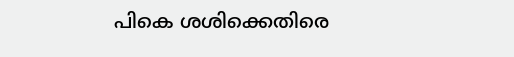പികെ ശശിക്കെതിരെ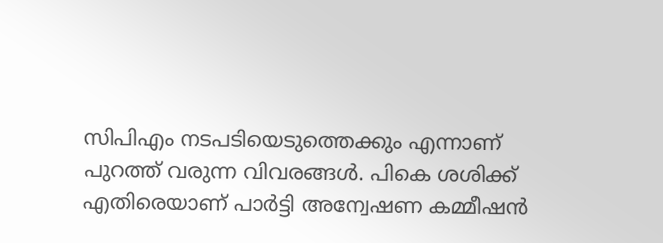സിപിഎം നടപടിയെടുത്തെക്കും എന്നാണ് പുറത്ത് വരുന്ന വിവരങ്ങൾ. പികെ ശശിക്ക് എതിരെയാണ് പാർട്ടി അന്വേഷണ കമ്മീഷന്‍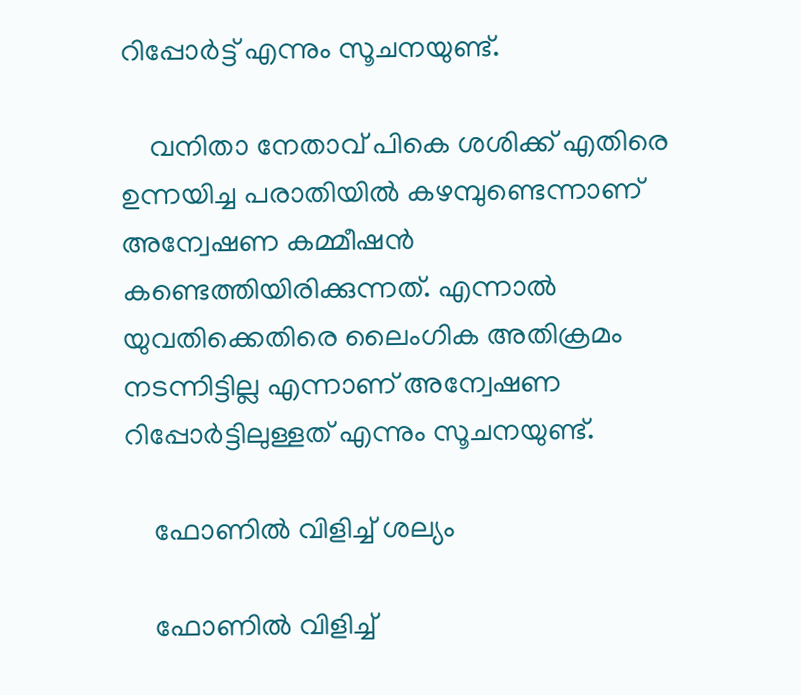റിപ്പോര്‍ട്ട് എന്നും സൂചനയുണ്ട്.

    വനിതാ നേതാവ് പികെ ശശിക്ക് എതിരെ ഉന്നയിച്ച പരാതിയില്‍ കഴമ്പുണ്ടെന്നാണ് അന്വേഷണ കമ്മീഷന്‍ കണ്ടെത്തിയിരിക്കുന്നത്. എന്നാല്‍ യുവതിക്കെതിരെ ലൈംഗിക അതിക്രമം നടന്നിട്ടില്ല എന്നാണ് അന്വേഷണ റിപ്പോര്‍ട്ടിലുള്ളത് എന്നും സൂചനയുണ്ട്.

    ഫോണിൽ വിളിച്ച് ശല്യം

    ഫോണിൽ വിളിച്ച്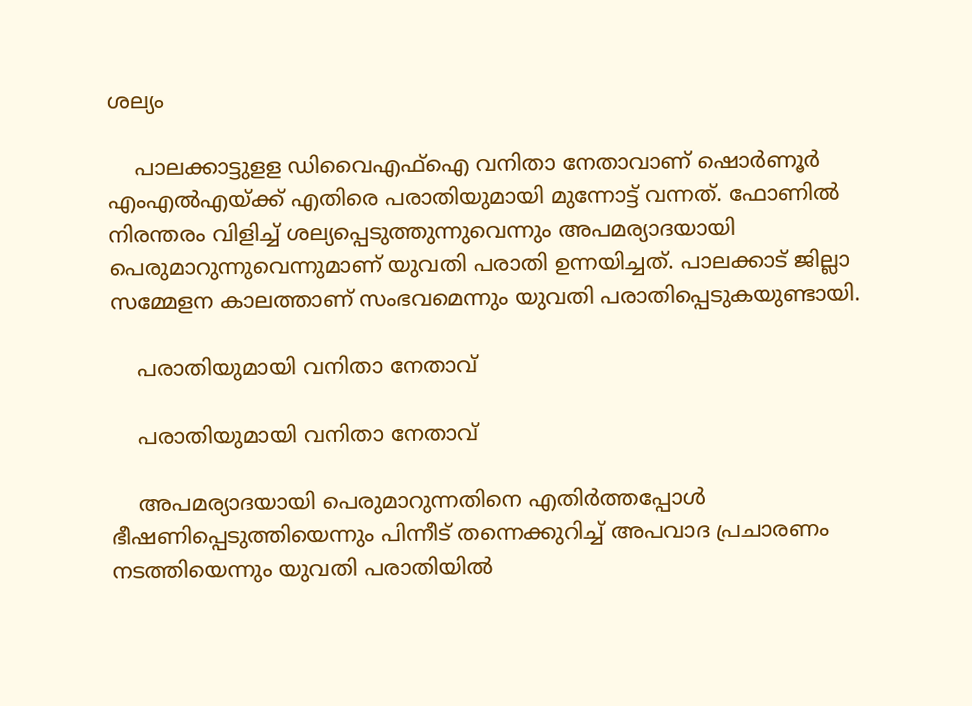ശല്യം

    പാലക്കാട്ടുളള ഡിവൈഎഫ്‌ഐ വനിതാ നേതാവാണ് ഷൊര്‍ണൂര്‍ എംഎല്‍എയ്ക്ക് എതിരെ പരാതിയുമായി മുന്നോട്ട് വന്നത്. ഫോണില്‍ നിരന്തരം വിളിച്ച് ശല്യപ്പെടുത്തുന്നുവെന്നും അപമര്യാദയായി പെരുമാറുന്നുവെന്നുമാണ് യുവതി പരാതി ഉന്നയിച്ചത്. പാലക്കാട് ജില്ലാ സമ്മേളന കാലത്താണ് സംഭവമെന്നും യുവതി പരാതിപ്പെടുകയുണ്ടായി.

    പരാതിയുമായി വനിതാ നേതാവ്

    പരാതിയുമായി വനിതാ നേതാവ്

    അപമര്യാദയായി പെരുമാറുന്നതിനെ എതിര്‍ത്തപ്പോള്‍ ഭീഷണിപ്പെടുത്തിയെന്നും പിന്നീട് തന്നെക്കുറിച്ച് അപവാദ പ്രചാരണം നടത്തിയെന്നും യുവതി പരാതിയില്‍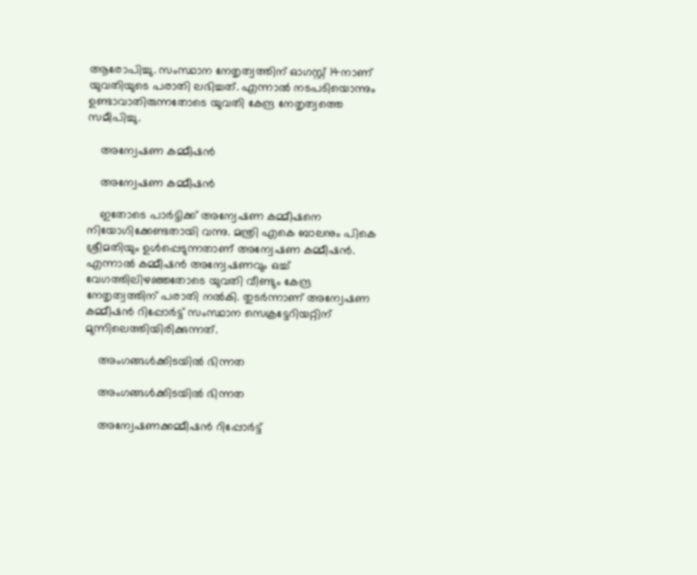ആരോപിച്ചു. സംസ്ഥാന നേതൃത്വത്തിന് ഓഗസ്റ്റ് 14നാണ് യുവതിയുടെ പരാതി ലഭിച്ചത്. എന്നാല്‍ നടപടിയൊന്നും ഉണ്ടാവാതിരുന്നതോടെ യുവതി കേന്ദ്ര നേതൃത്വത്തെ സമീപിച്ചു.

    അന്വേഷണ കമ്മീഷൻ

    അന്വേഷണ കമ്മീഷൻ

    ഇതോടെ പാര്‍ട്ടിക്ക് അന്വേഷണ കമ്മീഷനെ നിയോഗിക്കേണ്ടതായി വന്നു. മന്ത്രി എകെ ബാലനും പികെ ശ്രീമതിയും ഉള്‍പ്പെടുന്നതാണ് അന്വേഷണ കമ്മീഷന്‍. എന്നാല്‍ കമ്മീഷന്‍ അന്വേഷണവും ഒച്ച് വേഗത്തിലിഴഞ്ഞതോടെ യുവതി വീണ്ടും കേന്ദ്ര നേതൃത്വത്തിന് പരാതി നല്‍കി. തുടര്‍ന്നാണ് അന്വേഷണ കമ്മീഷന്‍ റിപ്പോര്‍ട്ട് സംസ്ഥാന സെക്രട്ടേറിയറ്റിന് മുന്നിലെത്തിയിരിക്കുന്നത്.

    അംഗങ്ങൾക്കിടയിൽ ഭിന്നത

    അംഗങ്ങൾക്കിടയിൽ ഭിന്നത

    അന്വേഷണക്കമ്മീഷന്‍ റിപ്പോര്‍ട്ട്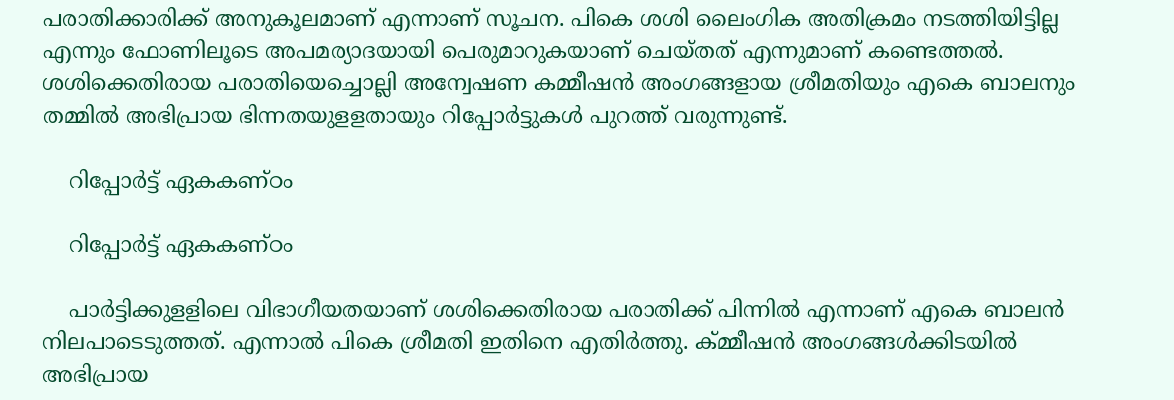പരാതിക്കാരിക്ക് അനുകൂലമാണ് എന്നാണ് സൂചന. പികെ ശശി ലൈംഗിക അതിക്രമം നടത്തിയിട്ടില്ല എന്നും ഫോണിലൂടെ അപമര്യാദയായി പെരുമാറുകയാണ് ചെയ്തത് എന്നുമാണ് കണ്ടെത്തല്‍. ശശിക്കെതിരായ പരാതിയെച്ചൊല്ലി അന്വേഷണ കമ്മീഷന്‍ അംഗങ്ങളായ ശ്രീമതിയും എകെ ബാലനും തമ്മില്‍ അഭിപ്രായ ഭിന്നതയുളളതായും റിപ്പോര്‍ട്ടുകള്‍ പുറത്ത് വരുന്നുണ്ട്.

    റിപ്പോര്‍ട്ട് ഏകകണ്ഠം

    റിപ്പോര്‍ട്ട് ഏകകണ്ഠം

    പാര്‍ട്ടിക്കുളളിലെ വിഭാഗീയതയാണ് ശശിക്കെതിരായ പരാതിക്ക് പിന്നില്‍ എന്നാണ് എകെ ബാലന്‍ നിലപാടെടുത്തത്. എന്നാല്‍ പികെ ശ്രീമതി ഇതിനെ എതിര്‍ത്തു. ക്മ്മീഷന്‍ അംഗങ്ങള്‍ക്കിടയില്‍ അഭിപ്രായ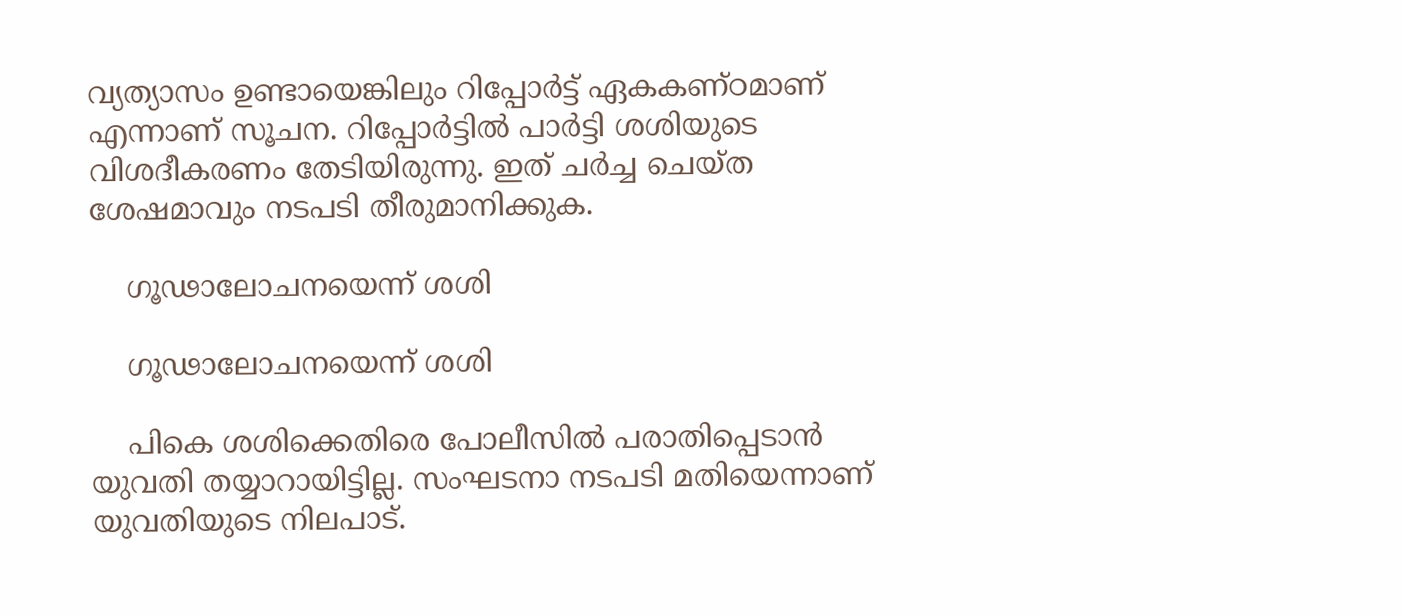വ്യത്യാസം ഉണ്ടായെങ്കിലും റിപ്പോര്‍ട്ട് ഏകകണ്ഠമാണ് എന്നാണ് സൂചന. റിപ്പോര്‍ട്ടില്‍ പാര്‍ട്ടി ശശിയുടെ വിശദീകരണം തേടിയിരുന്നു. ഇത് ചര്‍ച്ച ചെയ്ത ശേഷമാവും നടപടി തീരുമാനിക്കുക.

    ഗൂഢാലോചനയെന്ന് ശശി

    ഗൂഢാലോചനയെന്ന് ശശി

    പികെ ശശിക്കെതിരെ പോലീസില്‍ പരാതിപ്പെടാന്‍ യുവതി തയ്യാറായിട്ടില്ല. സംഘടനാ നടപടി മതിയെന്നാണ് യുവതിയുടെ നിലപാട്.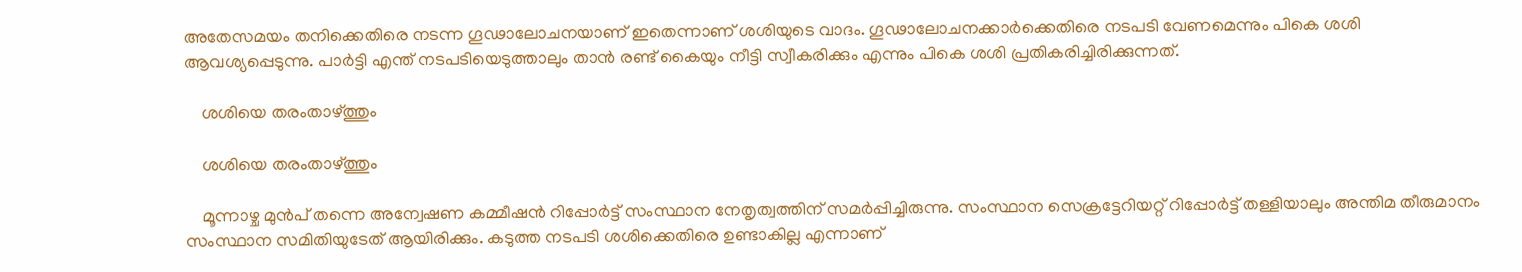അതേസമയം തനിക്കെതിരെ നടന്ന ഗൂഢാലോചനയാണ് ഇതെന്നാണ് ശശിയുടെ വാദം. ഗൂഢാലോചനക്കാര്‍ക്കെതിരെ നടപടി വേണമെന്നും പികെ ശശി ആവശ്യപ്പെടുന്നു. പാര്‍ട്ടി എന്ത് നടപടിയെടുത്താലും താന്‍ രണ്ട് കൈയും നീട്ടി സ്വീകരിക്കും എന്നും പികെ ശശി പ്രതികരിച്ചിരിക്കുന്നത്.

    ശശിയെ തരംതാഴ്ത്തും

    ശശിയെ തരംതാഴ്ത്തും

    മൂന്നാഴ്ച മുന്‍പ് തന്നെ അന്വേഷണ കമ്മീഷന്‍ റിപ്പോര്‍ട്ട് സംസ്ഥാന നേതൃത്വത്തിന് സമര്‍പ്പിച്ചിരുന്നു. സംസ്ഥാന സെക്രട്ടേറിയറ്റ് റിപ്പോര്‍ട്ട് തള്ളിയാലും അന്തിമ തീരുമാനം സംസ്ഥാന സമിതിയുടേത് ആയിരിക്കും. കടുത്ത നടപടി ശശിക്കെതിരെ ഉണ്ടാകില്ല എന്നാണ്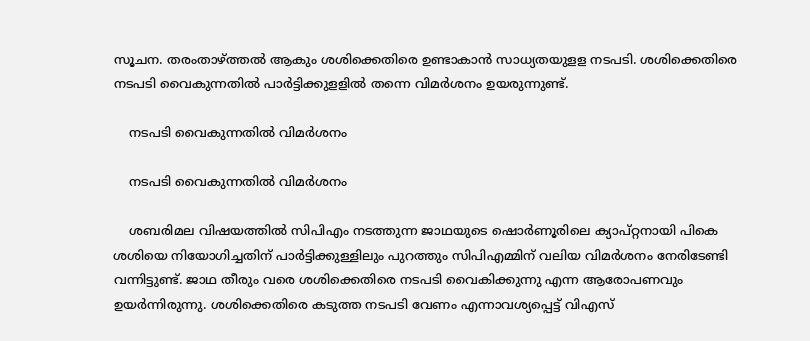സൂചന. തരംതാഴ്ത്തല്‍ ആകും ശശിക്കെതിരെ ഉണ്ടാകാന്‍ സാധ്യതയുളള നടപടി. ശശിക്കെതിരെ നടപടി വൈകുന്നതില്‍ പാര്‍ട്ടിക്കുളളില്‍ തന്നെ വിമര്‍ശനം ഉയരുന്നുണ്ട്.

    നടപടി വൈകുന്നതിൽ വിമർശനം

    നടപടി വൈകുന്നതിൽ വിമർശനം

    ശബരിമല വിഷയത്തില്‍ സിപിഎം നടത്തുന്ന ജാഥയുടെ ഷൊര്‍ണൂരിലെ ക്യാപ്റ്റനായി പികെ ശശിയെ നിയോഗിച്ചതിന് പാര്‍ട്ടിക്കുള്ളിലും പുറത്തും സിപിഎമ്മിന് വലിയ വിമര്‍ശനം നേരിടേണ്ടി വന്നിട്ടുണ്ട്. ജാഥ തീരും വരെ ശശിക്കെതിരെ നടപടി വൈകിക്കുന്നു എന്ന ആരോപണവും ഉയര്‍ന്നിരുന്നു. ശശിക്കെതിരെ കടുത്ത നടപടി വേണം എന്നാവശ്യപ്പെട്ട് വിഎസ്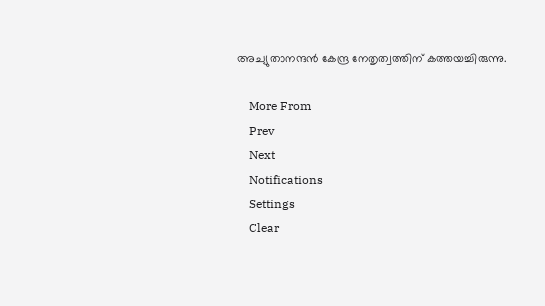അച്യുതാനന്ദന്‍ കേന്ദ്ര നേതൃത്വത്തിന് കത്തയച്ചിരുന്നു.

    More From
    Prev
    Next
    Notifications
    Settings
    Clear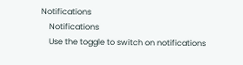Notifications
    Notifications
    Use the toggle to switch on notifications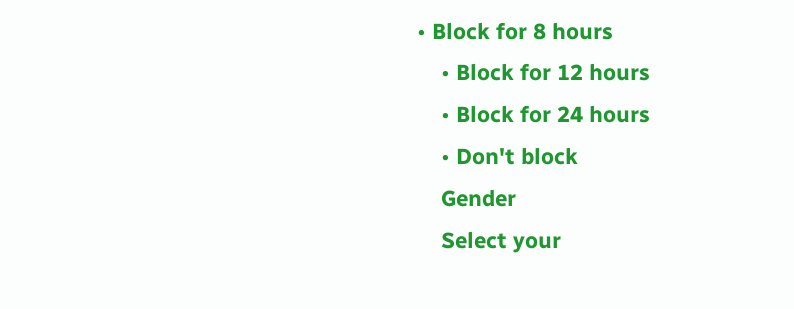• Block for 8 hours
    • Block for 12 hours
    • Block for 24 hours
    • Don't block
    Gender
    Select your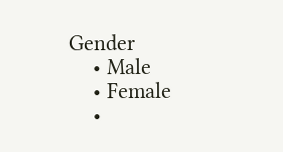Gender
    • Male
    • Female
    •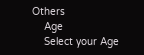Others
    Age
    Select your Age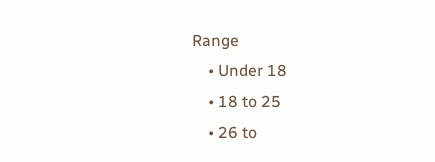Range
    • Under 18
    • 18 to 25
    • 26 to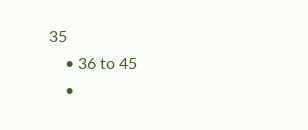35
    • 36 to 45
    •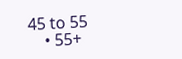45 to 55
    • 55+